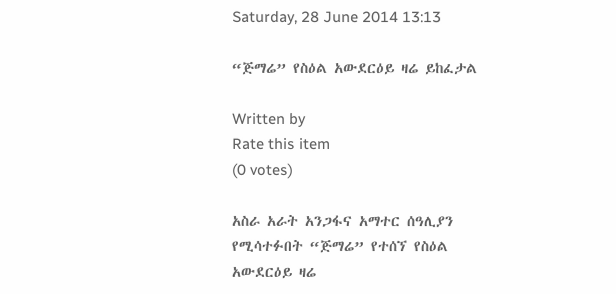Saturday, 28 June 2014 13:13

“ጅማሬ” የስዕል አውደርዕይ ዛሬ ይከፈታል

Written by
Rate this item
(0 votes)

አስራ አራት አንጋፋና አማተር ሰዓሊያን የሚሳተፉበት “ጅማሬ” የተሰኘ የስዕል አውደርዕይ ዛሬ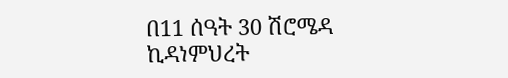በ11 ሰዓት 30 ሽሮሜዳ ኪዳነምህረት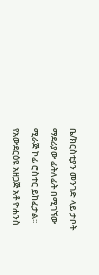ቤ/ክርስቲያን መንገድ ላይ ታቦት ማደሪያው ፊትለፊት በሚገኘው ሚራጅ ኮፊ ሮስተር ይከፈታል፡፡
የአውደርዕዩ አዘጋጅ አቶ ዮሐንስ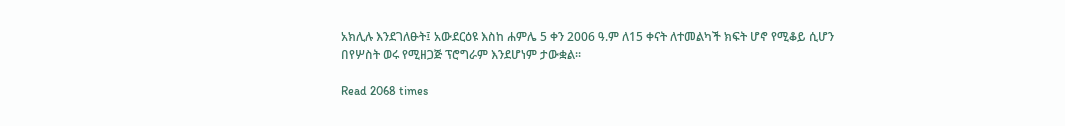አክሊሉ እንደገለፁት፤ አውደርዕዩ እስከ ሐምሌ 5 ቀን 2006 ዓ.ም ለ15 ቀናት ለተመልካች ክፍት ሆኖ የሚቆይ ሲሆን  በየሦስት ወሩ የሚዘጋጅ ፕሮግራም እንደሆነም ታውቋል፡፡

Read 2068 times